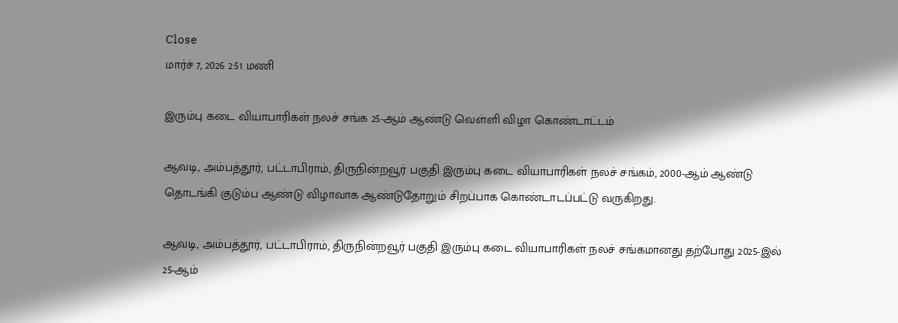Close
மார்ச் 7, 2026 2:51 மணி

இரும்பு கடை வியாபாரிகள் நலச் சங்க 25-ஆம் ஆண்டு வெள்ளி விழா கொண்டாட்டம்

ஆவடி, அம்பத்தூர், பட்டாபிராம், திருநின்றவூர் பகுதி இரும்பு கடை வியாபாரிகள் நலச் சங்கம், 2000-ஆம் ஆண்டு தொடங்கி குடும்ப ஆண்டு விழாவாக ஆண்டுதோறும் சிறப்பாக கொண்டாடப்பட்டு வருகிறது.

ஆவடி, அம்பத்தூர், பட்டாபிராம், திருநின்றவூர் பகுதி இரும்பு கடை வியாபாரிகள் நலச் சங்கமானது தற்போது 2025-இல் 25-ஆம்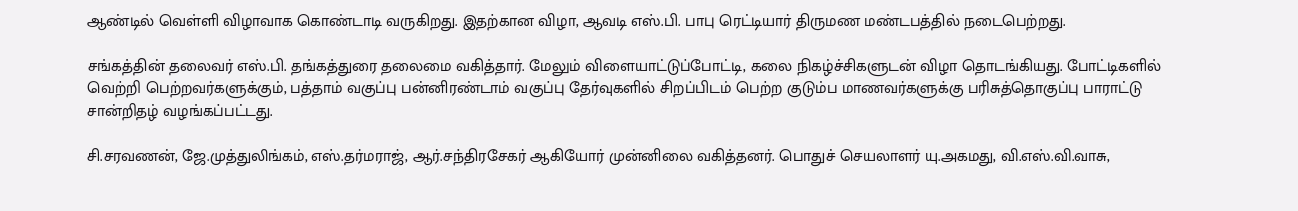ஆண்டில் வெள்ளி விழாவாக கொண்டாடி வருகிறது. இதற்கான விழா, ஆவடி எஸ்.பி. பாபு ரெட்டியார் திருமண மண்டபத்தில் நடைபெற்றது.

சங்கத்தின் தலைவர் எஸ்.பி. தங்கத்துரை தலைமை வகித்தார். மேலும் விளையாட்டுப்போட்டி, கலை நிகழ்ச்சிகளுடன் விழா தொடங்கியது. போட்டிகளில் வெற்றி பெற்றவர்களுக்கும், பத்தாம் வகுப்பு பன்னிரண்டாம் வகுப்பு தேர்வுகளில் சிறப்பிடம் பெற்ற குடும்ப மாணவர்களுக்கு பரிசுத்தொகுப்பு பாராட்டு சான்றிதழ் வழங்கப்பட்டது.

சி.சரவணன், ஜே.முத்துலிங்கம், எஸ்.தர்மராஜ், ஆர்.சந்திரசேகர் ஆகியோர் முன்னிலை வகித்தனர். பொதுச் செயலாளர் யு.அகமது, வி.எஸ்.வி.வாசு,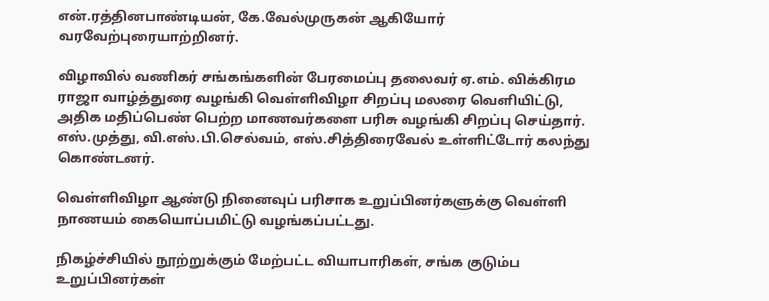என்.ரத்தினபாண்டியன், கே.வேல்முருகன் ஆகியோர் வரவேற்புரையாற்றினர்.

விழாவில் வணிகர் சங்கங்களின் பேரமைப்பு தலைவர் ஏ.எம். விக்கிரம ராஜா வாழ்த்துரை வழங்கி வெள்ளிவிழா சிறப்பு மலரை வெளியிட்டு, அதிக மதிப்பெண் பெற்ற மாணவர்களை பரிசு வழங்கி சிறப்பு செய்தார். எஸ்.முத்து, வி.எஸ்.பி.செல்வம், எஸ்.சித்திரைவேல் உள்ளிட்டோர் கலந்து கொண்டனர்.

வெள்ளிவிழா ஆண்டு நினைவுப் பரிசாக உறுப்பினர்களுக்கு வெள்ளி நாணயம் கையொப்பமிட்டு வழங்கப்பட்டது.

நிகழ்ச்சியில் நூற்றுக்கும் மேற்பட்ட வியாபாரிகள், சங்க குடும்ப உறுப்பினர்கள்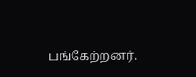பங்கேற்றனர்.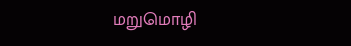மறுமொழி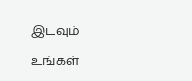இடவும்

உங்கள்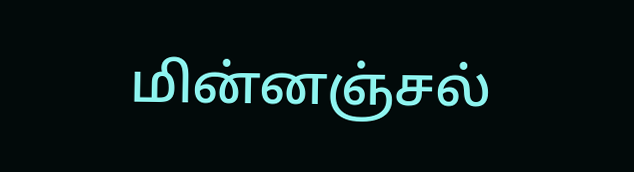மின்னஞ்சல்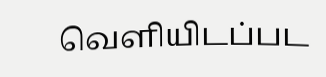வெளியிடப்பட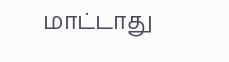மாட்டாது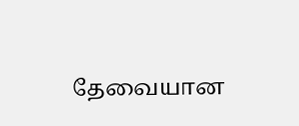தேவையான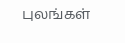புலங்கள்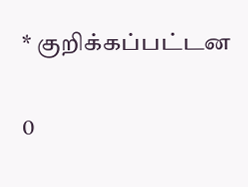* குறிக்கப்பட்டன

0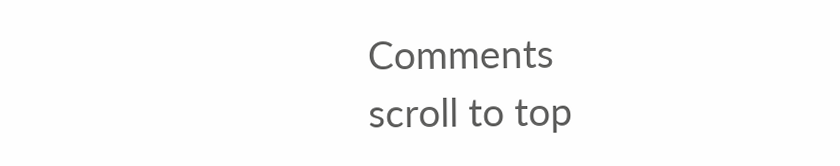Comments
scroll to top